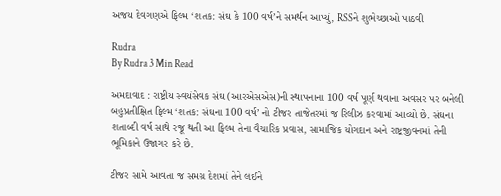અજય દેવગણએ ફિલ્મ ‘શતક: સંઘ કે 100 વર્ષ’ને સમર્થન આપ્યું, RSSને શુભેચ્છાઓ પાઠવી

Rudra
By Rudra 3 Min Read

અમદાવાદ : રાષ્ટ્રીય સ્વયંસેવક સંઘ (આરએસએસ)ની સ્થાપનાના 100 વર્ષ પૂર્ણ થવાના અવસર પર બનેલી બહુપ્રતીક્ષિત ફિલ્મ ‘શતક: સંઘના 100 વર્ષ’ નો ટીજર તાજેતરમાં જ રિલીઝ કરવામાં આવ્યો છે. સંઘના શતાબ્દી વર્ષ સાથે રજૂ થતી આ ફિલ્મ તેના વૈચારિક પ્રવાસ, સામાજિક યોગદાન અને રાષ્ટ્રજીવનમાં તેની ભૂમિકાને ઉજાગર કરે છે.

ટીજર સામે આવતા જ સમગ્ર દેશમાં તેને લઈને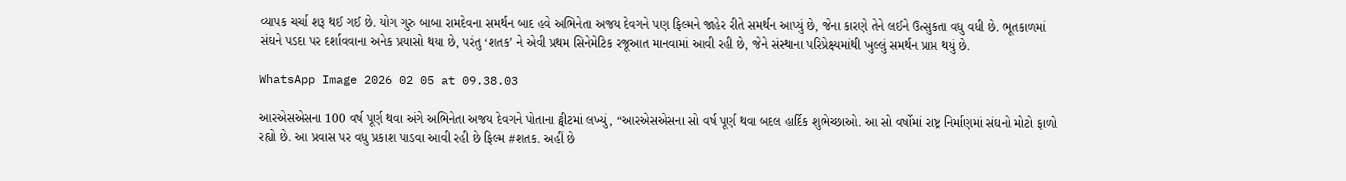વ્યાપક ચર્ચા શરૂ થઈ ગઈ છે. યોગ ગુરુ બાબા રામદેવના સમર્થન બાદ હવે અભિનેતા અજય દેવગને પણ ફિલ્મને જાહેર રીતે સમર્થન આપ્યું છે, જેના કારણે તેને લઈને ઉત્સુકતા વધુ વધી છે. ભૂતકાળમાં સંઘને પડદા પર દર્શાવવાના અનેક પ્રયાસો થયા છે, પરંતુ ‘શતક’ ને એવી પ્રથમ સિનેમેટિક રજૂઆત માનવામાં આવી રહી છે, જેને સંસ્થાના પરિપ્રેક્ષ્યમાંથી ખુલ્લું સમર્થન પ્રાપ્ત થયું છે.

WhatsApp Image 2026 02 05 at 09.38.03

આરએસએસના 100 વર્ષ પૂર્ણ થવા અંગે અભિનેતા અજય દેવગને પોતાના ટ્વીટમાં લખ્યું, “આરએસએસના સો વર્ષ પૂર્ણ થવા બદલ હાર્દિક શુભેચ્છાઓ. આ સો વર્ષોમાં રાષ્ટ્ર નિર્માણમાં સંઘનો મોટો ફાળો રહ્યો છે. આ પ્રવાસ પર વધુ પ્રકાશ પાડવા આવી રહી છે ફિલ્મ #શતક. અહીં છે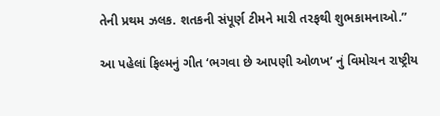તેની પ્રથમ ઝલક. શતકની સંપૂર્ણ ટીમને મારી તરફથી શુભકામનાઓ.”

આ પહેલાં ફિલ્મનું ગીત ‘ભગવા છે આપણી ઓળખ’ નું વિમોચન રાષ્ટ્રીય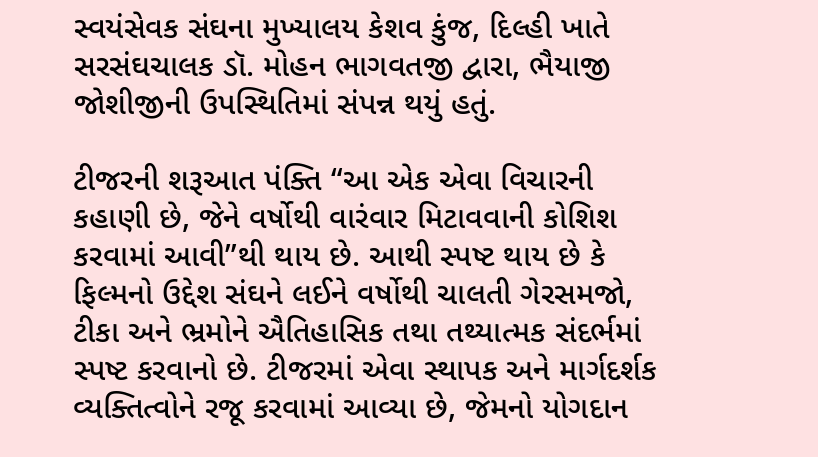સ્વયંસેવક સંઘના મુખ્યાલય કેશવ કુંજ, દિલ્હી ખાતે સરસંઘચાલક ડૉ. મોહન ભાગવતજી દ્વારા, ભૈયાજી જોશીજીની ઉપસ્થિતિમાં સંપન્ન થયું હતું.

ટીજરની શરૂઆત પંક્તિ “આ એક એવા વિચારની કહાણી છે, જેને વર્ષોથી વારંવાર મિટાવવાની કોશિશ કરવામાં આવી”થી થાય છે. આથી સ્પષ્ટ થાય છે કે ફિલ્મનો ઉદ્દેશ સંઘને લઈને વર્ષોથી ચાલતી ગેરસમજો, ટીકા અને ભ્રમોને ઐતિહાસિક તથા તથ્યાત્મક સંદર્ભમાં સ્પષ્ટ કરવાનો છે. ટીજરમાં એવા સ્થાપક અને માર્ગદર્શક વ્યક્તિત્વોને રજૂ કરવામાં આવ્યા છે, જેમનો યોગદાન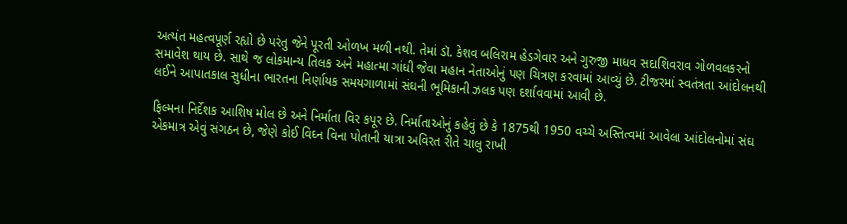અત્યંત મહત્વપૂર્ણ રહ્યો છે પરંતુ જેને પૂરતી ઓળખ મળી નથી. તેમાં ડૉ. કેશવ બલિરામ હેડગેવાર અને ગુરુજી માધવ સદાશિવરાવ ગોળવલકરનો સમાવેશ થાય છે. સાથે જ લોકમાન્ય તિલક અને મહાત્મા ગાંધી જેવા મહાન નેતાઓનું પણ ચિત્રણ કરવામાં આવ્યું છે. ટીજરમાં સ્વતંત્રતા આંદોલનથી લઈને આપાતકાલ સુધીના ભારતના નિર્ણાયક સમયગાળામાં સંઘની ભૂમિકાની ઝલક પણ દર્શાવવામાં આવી છે.

ફિલ્મના નિર્દેશક આશિષ મોલ છે અને નિર્માતા વિર કપૂર છે. નિર્માતાઓનું કહેવું છે કે 1875થી 1950 વચ્ચે અસ્તિત્વમાં આવેલા આંદોલનોમાં સંઘ એકમાત્ર એવું સંગઠન છે, જેણે કોઈ વિઘ્ન વિના પોતાની યાત્રા અવિરત રીતે ચાલુ રાખી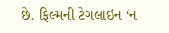છે. ફિલ્મની ટેગલાઇન ‘ન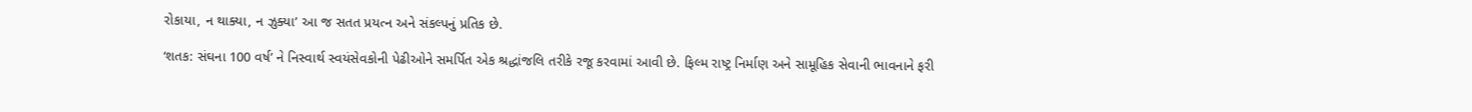રોકાયા, ન થાક્યા, ન ઝુક્યા’ આ જ સતત પ્રયત્ન અને સંકલ્પનું પ્રતિક છે.

‘શતક: સંઘના 100 વર્ષ’ ને નિસ્વાર્થ સ્વયંસેવકોની પેઢીઓને સમર્પિત એક શ્રદ્ધાંજલિ તરીકે રજૂ કરવામાં આવી છે. ફિલ્મ રાષ્ટ્ર નિર્માણ અને સામૂહિક સેવાની ભાવનાને ફરી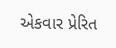એકવાર પ્રેરિત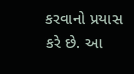કરવાનો પ્રયાસ કરે છે. આ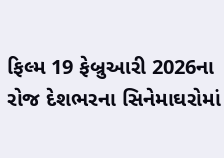ફિલ્મ 19 ફેબ્રુઆરી 2026ના રોજ દેશભરના સિનેમાઘરોમાં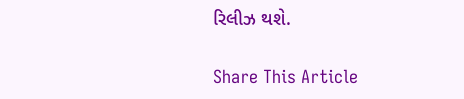રિલીઝ થશે.

Share This Article